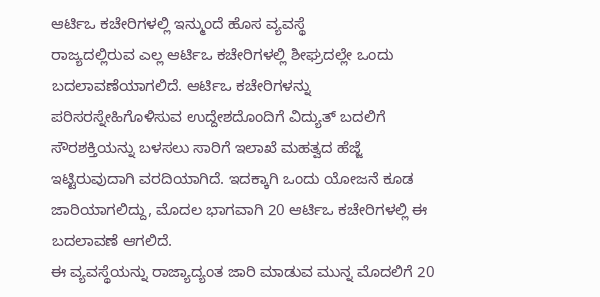ಆರ್ಟಿಒ ಕಚೇರಿಗಳಲ್ಲಿ ಇನ್ಮುಂದೆ ಹೊಸ ವ್ಯವಸ್ಥೆ
ರಾಜ್ಯದಲ್ಲಿರುವ ಎಲ್ಲ ಆರ್ಟಿಒ ಕಚೇರಿಗಳಲ್ಲಿ ಶೀಘ್ರದಲ್ಲೇ ಒಂದು ಬದಲಾವಣೆಯಾಗಲಿದೆ. ಆರ್ಟಿಒ ಕಚೇರಿಗಳನ್ನು ಪರಿಸರಸ್ನೇಹಿಗೊಳಿಸುವ ಉದ್ದೇಶದೊಂದಿಗೆ ವಿದ್ಯುತ್ ಬದಲಿಗೆ ಸೌರಶಕ್ತಿಯನ್ನು ಬಳಸಲು ಸಾರಿಗೆ ಇಲಾಖೆ ಮಹತ್ವದ ಹೆಜ್ಜೆ ಇಟ್ಟಿರುವುದಾಗಿ ವರದಿಯಾಗಿದೆ. ಇದಕ್ಕಾಗಿ ಒಂದು ಯೋಜನೆ ಕೂಡ ಜಾರಿಯಾಗಲಿದ್ದು, ಮೊದಲ ಭಾಗವಾಗಿ 20 ಆರ್ಟಿಒ ಕಚೇರಿಗಳಲ್ಲಿ ಈ ಬದಲಾವಣೆ ಆಗಲಿದೆ.
ಈ ವ್ಯವಸ್ಥೆಯನ್ನು ರಾಜ್ಯಾದ್ಯಂತ ಜಾರಿ ಮಾಡುವ ಮುನ್ನ ಮೊದಲಿಗೆ 20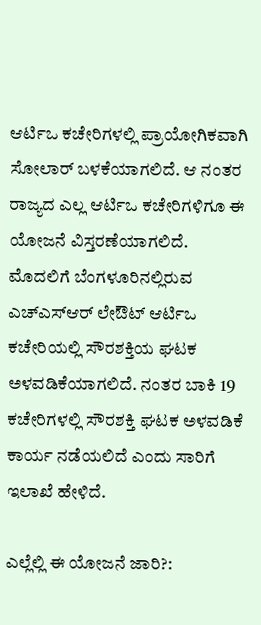ಆರ್ಟಿಒ ಕಚೇರಿಗಳಲ್ಲಿ ಪ್ರಾಯೋಗಿಕವಾಗಿ ಸೋಲಾರ್ ಬಳಕೆಯಾಗಲಿದೆ. ಆ ನಂತರ ರಾಜ್ಯದ ಎಲ್ಲ ಆರ್ಟಿಒ ಕಚೇರಿಗಳಿಗೂ ಈ ಯೋಜನೆ ವಿಸ್ತರಣೆಯಾಗಲಿದೆ. ಮೊದಲಿಗೆ ಬೆಂಗಳೂರಿನಲ್ಲಿರುವ ಎಚ್ಎಸ್ಆರ್ ಲೇಔಟ್ ಆರ್ಟಿಒ ಕಚೇರಿಯಲ್ಲಿ ಸೌರಶಕ್ತಿಯ ಘಟಕ ಅಳವಡಿಕೆಯಾಗಲಿದೆ. ನಂತರ ಬಾಕಿ 19 ಕಚೇರಿಗಳಲ್ಲಿ ಸೌರಶಕ್ತಿ ಘಟಕ ಅಳವಡಿಕೆ ಕಾರ್ಯ ನಡೆಯಲಿದೆ ಎಂದು ಸಾರಿಗೆ ಇಲಾಖೆ ಹೇಳಿದೆ.

ಎಲ್ಲೆಲ್ಲಿ ಈ ಯೋಜನೆ ಜಾರಿ?: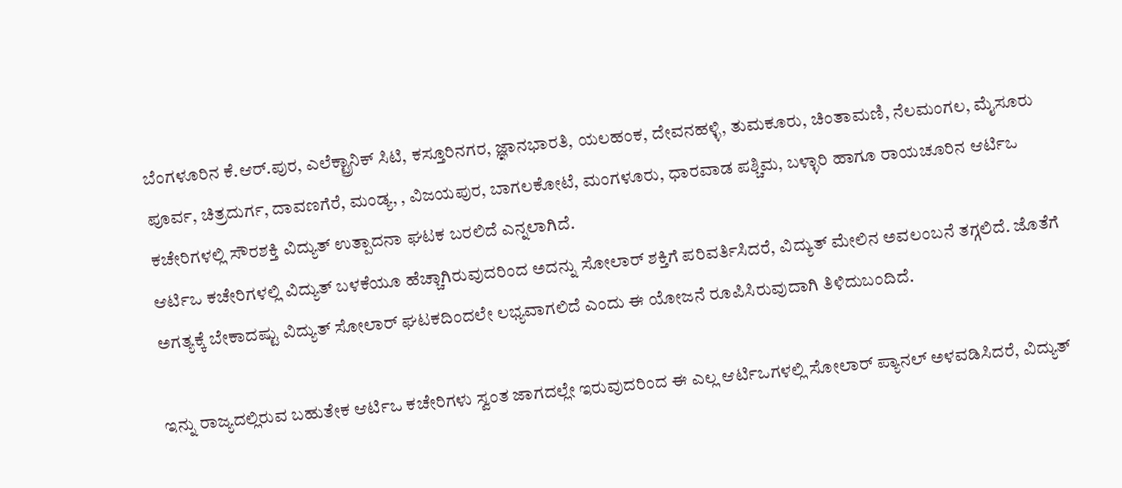ಬೆಂಗಳೂರಿನ ಕೆ.ಆರ್.ಪುರ, ಎಲೆಕ್ಟ್ರಾನಿಕ್ ಸಿಟಿ, ಕಸ್ತೂರಿನಗರ, ಜ್ಞಾನಭಾರತಿ, ಯಲಹಂಕ, ದೇವನಹಳ್ಳಿ, ತುಮಕೂರು, ಚಿಂತಾಮಣಿ, ನೆಲಮಂಗಲ, ಮೈಸೂರು ಪೂರ್ವ, ಚಿತ್ರದುರ್ಗ, ದಾವಣಗೆರೆ, ಮಂಡ್ಯ, , ವಿಜಯಪುರ, ಬಾಗಲಕೋಟೆ, ಮಂಗಳೂರು, ಧಾರವಾಡ ಪಶ್ಚಿಮ, ಬಳ್ಳಾರಿ ಹಾಗೂ ರಾಯಚೂರಿನ ಆರ್ಟಿಒ ಕಚೇರಿಗಳಲ್ಲಿ ಸೌರಶಕ್ತಿ ವಿದ್ಯುತ್ ಉತ್ಪಾದನಾ ಘಟಕ ಬರಲಿದೆ ಎನ್ನಲಾಗಿದೆ.
ಆರ್ಟಿಒ ಕಚೇರಿಗಳಲ್ಲಿ ವಿದ್ಯುತ್ ಬಳಕೆಯೂ ಹೆಚ್ಚಾಗಿರುವುದರಿಂದ ಅದನ್ನು ಸೋಲಾರ್ ಶಕ್ತಿಗೆ ಪರಿವರ್ತಿಸಿದರೆ, ವಿದ್ಯುತ್ ಮೇಲಿನ ಅವಲಂಬನೆ ತಗ್ಗಲಿದೆ. ಜೊತೆಗೆ ಅಗತ್ಯಕ್ಕೆ ಬೇಕಾದಷ್ಟು ವಿದ್ಯುತ್ ಸೋಲಾರ್ ಘಟಕದಿಂದಲೇ ಲಭ್ಯವಾಗಲಿದೆ ಎಂದು ಈ ಯೋಜನೆ ರೂಪಿಸಿರುವುದಾಗಿ ತಿಳಿದುಬಂದಿದೆ.

ಇನ್ನು ರಾಜ್ಯದಲ್ಲಿರುವ ಬಹುತೇಕ ಆರ್ಟಿಒ ಕಚೇರಿಗಳು ಸ್ವಂತ ಜಾಗದಲ್ಲೇ ಇರುವುದರಿಂದ ಈ ಎಲ್ಲ ಆರ್ಟಿಒಗಳಲ್ಲಿ ಸೋಲಾರ್ ಪ್ಯಾನಲ್ ಅಳವಡಿಸಿದರೆ, ವಿದ್ಯುತ್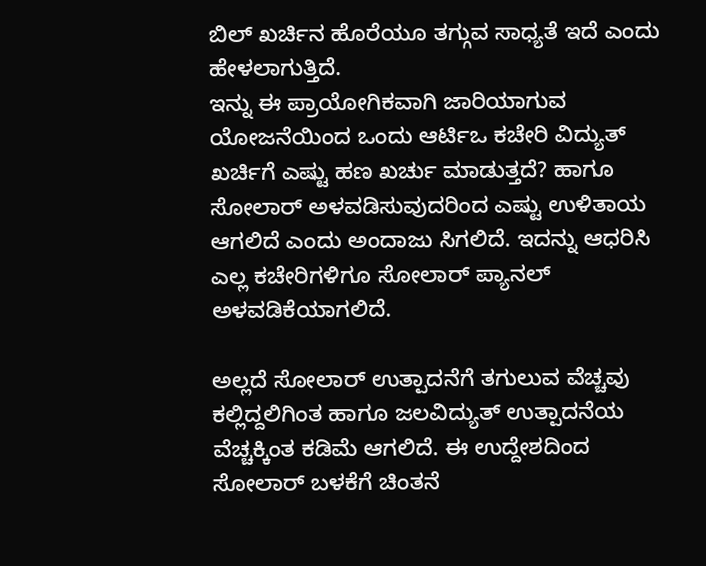ಬಿಲ್ ಖರ್ಚಿನ ಹೊರೆಯೂ ತಗ್ಗುವ ಸಾಧ್ಯತೆ ಇದೆ ಎಂದು ಹೇಳಲಾಗುತ್ತಿದೆ.
ಇನ್ನು ಈ ಪ್ರಾಯೋಗಿಕವಾಗಿ ಜಾರಿಯಾಗುವ ಯೋಜನೆಯಿಂದ ಒಂದು ಆರ್ಟಿಒ ಕಚೇರಿ ವಿದ್ಯುತ್ ಖರ್ಚಿಗೆ ಎಷ್ಟು ಹಣ ಖರ್ಚು ಮಾಡುತ್ತದೆ? ಹಾಗೂ ಸೋಲಾರ್ ಅಳವಡಿಸುವುದರಿಂದ ಎಷ್ಟು ಉಳಿತಾಯ ಆಗಲಿದೆ ಎಂದು ಅಂದಾಜು ಸಿಗಲಿದೆ. ಇದನ್ನು ಆಧರಿಸಿ ಎಲ್ಲ ಕಚೇರಿಗಳಿಗೂ ಸೋಲಾರ್ ಪ್ಯಾನಲ್ ಅಳವಡಿಕೆಯಾಗಲಿದೆ.

ಅಲ್ಲದೆ ಸೋಲಾರ್ ಉತ್ಪಾದನೆಗೆ ತಗುಲುವ ವೆಚ್ಚವು ಕಲ್ಲಿದ್ದಲಿಗಿಂತ ಹಾಗೂ ಜಲವಿದ್ಯುತ್ ಉತ್ಪಾದನೆಯ ವೆಚ್ಚಕ್ಕಿಂತ ಕಡಿಮೆ ಆಗಲಿದೆ. ಈ ಉದ್ದೇಶದಿಂದ ಸೋಲಾರ್ ಬಳಕೆಗೆ ಚಿಂತನೆ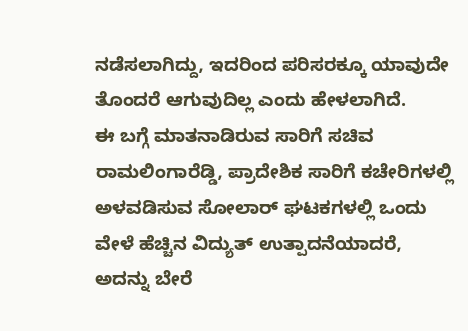ನಡೆಸಲಾಗಿದ್ದು, ಇದರಿಂದ ಪರಿಸರಕ್ಕೂ ಯಾವುದೇ ತೊಂದರೆ ಆಗುವುದಿಲ್ಲ ಎಂದು ಹೇಳಲಾಗಿದೆ.
ಈ ಬಗ್ಗೆ ಮಾತನಾಡಿರುವ ಸಾರಿಗೆ ಸಚಿವ ರಾಮಲಿಂಗಾರೆಡ್ಡಿ, ಪ್ರಾದೇಶಿಕ ಸಾರಿಗೆ ಕಚೇರಿಗಳಲ್ಲಿ ಅಳವಡಿಸುವ ಸೋಲಾರ್ ಘಟಕಗಳಲ್ಲಿ ಒಂದು ವೇಳೆ ಹೆಚ್ಚಿನ ವಿದ್ಯುತ್ ಉತ್ಪಾದನೆಯಾದರೆ, ಅದನ್ನು ಬೇರೆ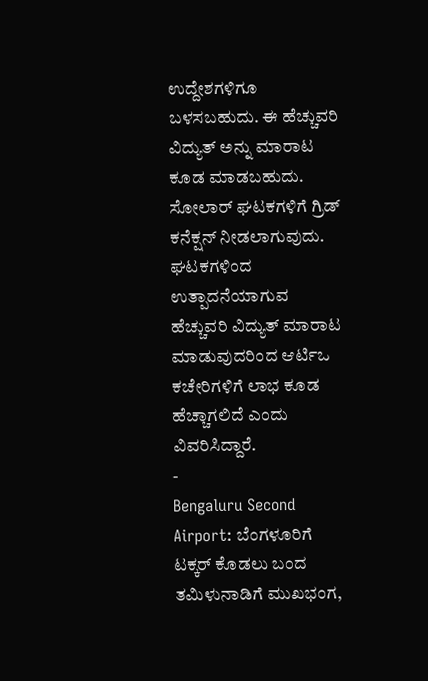ಉದ್ದೇಶಗಳಿಗೂ ಬಳಸಬಹುದು. ಈ ಹೆಚ್ಚುವರಿ ವಿದ್ಯುತ್ ಅನ್ನು ಮಾರಾಟ ಕೂಡ ಮಾಡಬಹುದು. ಸೋಲಾರ್ ಘಟಕಗಳಿಗೆ ಗ್ರಿಡ್ ಕನೆಕ್ಷನ್ ನೀಡಲಾಗುವುದು. ಘಟಕಗಳಿಂದ ಉತ್ಪಾದನೆಯಾಗುವ ಹೆಚ್ಚುವರಿ ವಿದ್ಯುತ್ ಮಾರಾಟ ಮಾಡುವುದರಿಂದ ಆರ್ಟಿಒ ಕಚೇರಿಗಳಿಗೆ ಲಾಭ ಕೂಡ ಹೆಚ್ಚಾಗಲಿದೆ ಎಂದು ವಿವರಿಸಿದ್ದಾರೆ.
-
Bengaluru Second Airport: ಬೆಂಗಳೂರಿಗೆ ಟಕ್ಕರ್ ಕೊಡಲು ಬಂದ ತಮಿಳುನಾಡಿಗೆ ಮುಖಭಂಗ,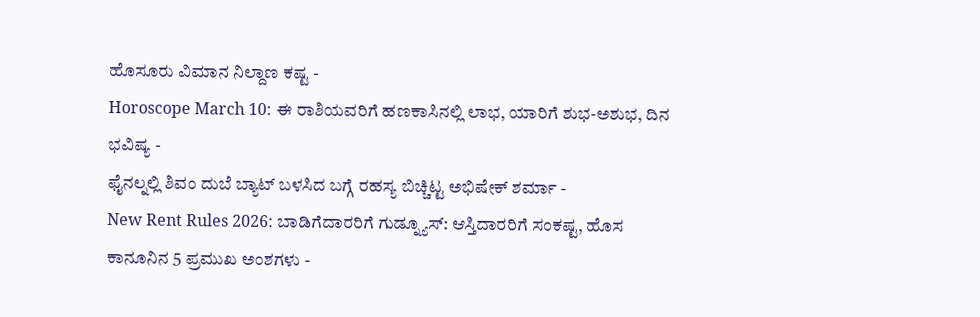ಹೊಸೂರು ವಿಮಾನ ನಿಲ್ದಾಣ ಕಷ್ಟ -
Horoscope March 10: ಈ ರಾಶಿಯವರಿಗೆ ಹಣಕಾಸಿನಲ್ಲಿ ಲಾಭ, ಯಾರಿಗೆ ಶುಭ-ಅಶುಭ, ದಿನ ಭವಿಷ್ಯ -
ಫೈನಲ್ನಲ್ಲಿ ಶಿವಂ ದುಬೆ ಬ್ಯಾಟ್ ಬಳಸಿದ ಬಗ್ಗೆ ರಹಸ್ಯ ಬಿಚ್ಚಿಟ್ಟ ಅಭಿಷೇಕ್ ಶರ್ಮಾ -
New Rent Rules 2026: ಬಾಡಿಗೆದಾರರಿಗೆ ಗುಡ್ನ್ಯೂಸ್: ಆಸ್ತಿದಾರರಿಗೆ ಸಂಕಷ್ಟ, ಹೊಸ ಕಾನೂನಿನ 5 ಪ್ರಮುಖ ಅಂಶಗಳು -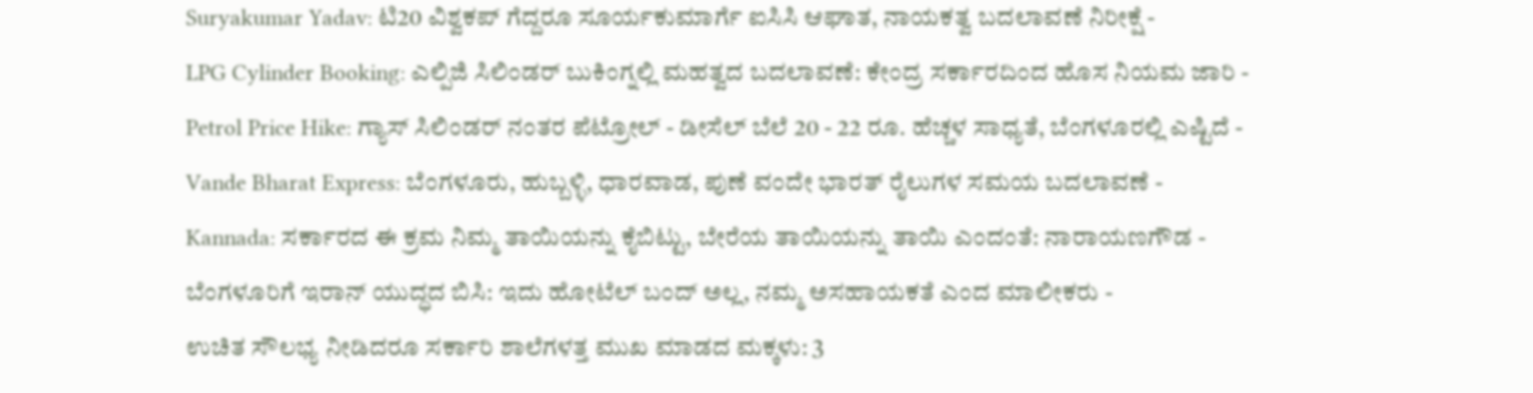Suryakumar Yadav: ಟಿ20 ವಿಶ್ವಕಪ್ ಗೆದ್ದರೂ ಸೂರ್ಯಕುಮಾರ್ಗೆ ಐಸಿಸಿ ಆಘಾತ, ನಾಯಕತ್ವ ಬದಲಾವಣೆ ನಿರೀಕ್ಷೆ -
LPG Cylinder Booking: ಎಲ್ಪಿಜಿ ಸಿಲಿಂಡರ್ ಬುಕಿಂಗ್ನಲ್ಲಿ ಮಹತ್ವದ ಬದಲಾವಣೆ: ಕೇಂದ್ರ ಸರ್ಕಾರದಿಂದ ಹೊಸ ನಿಯಮ ಜಾರಿ -
Petrol Price Hike: ಗ್ಯಾಸ್ ಸಿಲಿಂಡರ್ ನಂತರ ಪೆಟ್ರೋಲ್ - ಡೀಸೆಲ್ ಬೆಲೆ 20 - 22 ರೂ. ಹೆಚ್ಚಳ ಸಾಧ್ಯತೆ, ಬೆಂಗಳೂರಲ್ಲಿ ಎಷ್ಟಿದೆ -
Vande Bharat Express: ಬೆಂಗಳೂರು, ಹುಬ್ಬಳ್ಳಿ, ಧಾರವಾಡ, ಪುಣೆ ವಂದೇ ಭಾರತ್ ರೈಲುಗಳ ಸಮಯ ಬದಲಾವಣೆ -
Kannada: ಸರ್ಕಾರದ ಈ ಕ್ರಮ ನಿಮ್ಮ ತಾಯಿಯನ್ನು ಕೈಬಿಟ್ಟು, ಬೇರೆಯ ತಾಯಿಯನ್ನು ತಾಯಿ ಎಂದಂತೆ: ನಾರಾಯಣಗೌಡ -
ಬೆಂಗಳೂರಿಗೆ ಇರಾನ್ ಯುದ್ಧದ ಬಿಸಿ: ಇದು ಹೋಟೆಲ್ ಬಂದ್ ಅಲ್ಲ, ನಮ್ಮ ಅಸಹಾಯಕತೆ ಎಂದ ಮಾಲೀಕರು -
ಉಚಿತ ಸೌಲಭ್ಯ ನೀಡಿದರೂ ಸರ್ಕಾರಿ ಶಾಲೆಗಳತ್ತ ಮುಖ ಮಾಡದ ಮಕ್ಕಳು: 3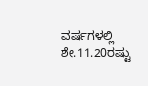ವರ್ಷಗಳಲ್ಲಿ ಶೇ.11.20ರಷ್ಟು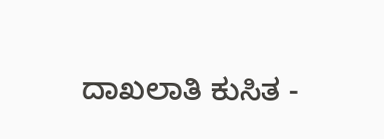ದಾಖಲಾತಿ ಕುಸಿತ -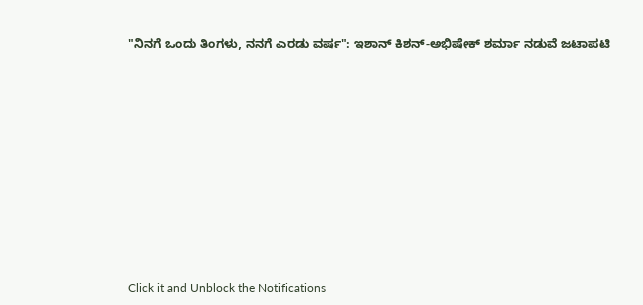"ನಿನಗೆ ಒಂದು ತಿಂಗಳು, ನನಗೆ ಎರಡು ವರ್ಷ": ಇಶಾನ್ ಕಿಶನ್-ಅಭಿಷೇಕ್ ಶರ್ಮಾ ನಡುವೆ ಜಟಾಪಟಿ












Click it and Unblock the Notifications